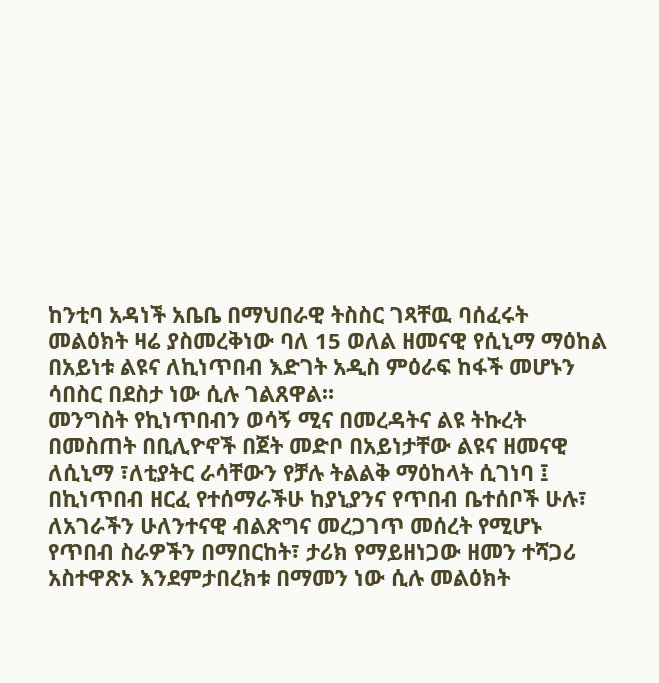ከንቲባ አዳነች አቤቤ በማህበራዊ ትስስር ገጻቸዉ ባሰፈሩት መልዕክት ዛሬ ያስመረቅነው ባለ 15 ወለል ዘመናዊ የሲኒማ ማዕከል በአይነቱ ልዩና ለኪነጥበብ እድገት አዲስ ምዕራፍ ከፋች መሆኑን ሳበስር በደስታ ነው ሲሉ ገልጸዋል።
መንግስት የኪነጥበብን ወሳኝ ሚና በመረዳትና ልዩ ትኩረት በመስጠት በቢሊዮኖች በጀት መድቦ በአይነታቸው ልዩና ዘመናዊ ለሲኒማ ፣ለቲያትር ራሳቸውን የቻሉ ትልልቅ ማዕከላት ሲገነባ ፤ በኪነጥበብ ዘርፈ የተሰማራችሁ ከያኒያንና የጥበብ ቤተሰቦች ሁሉ፣ ለአገራችን ሁለንተናዊ ብልጽግና መረጋገጥ መሰረት የሚሆኑ የጥበብ ስራዎችን በማበርከት፣ ታሪክ የማይዘነጋው ዘመን ተሻጋሪ አስተዋጽኦ እንደምታበረክቱ በማመን ነው ሲሉ መልዕክት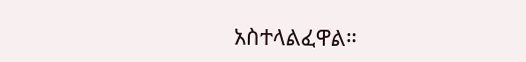አስተላልፈዋል።